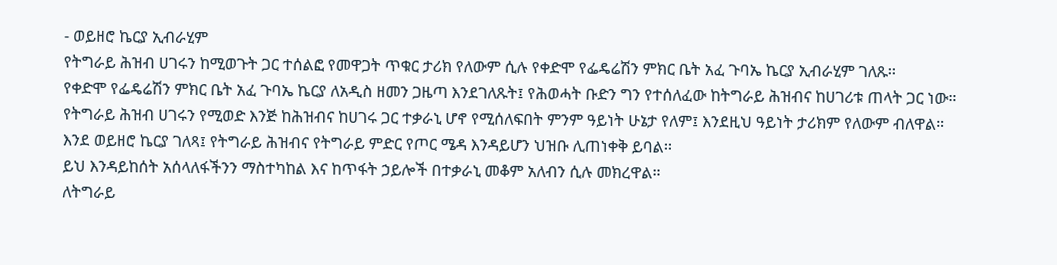- ወይዘሮ ኬርያ ኢብራሂም
የትግራይ ሕዝብ ሀገሩን ከሚወጉት ጋር ተሰልፎ የመዋጋት ጥቁር ታሪክ የለውም ሲሉ የቀድሞ የፌዴሬሽን ምክር ቤት አፈ ጉባኤ ኬርያ ኢብራሂም ገለጹ፡፡
የቀድሞ የፌዴሬሽን ምክር ቤት አፈ ጉባኤ ኬርያ ለአዲስ ዘመን ጋዜጣ እንደገለጹት፤ የሕወሓት ቡድን ግን የተሰለፈው ከትግራይ ሕዝብና ከሀገሪቱ ጠላት ጋር ነው።
የትግራይ ሕዝብ ሀገሩን የሚወድ እንጅ ከሕዝብና ከሀገሩ ጋር ተቃራኒ ሆኖ የሚሰለፍበት ምንም ዓይነት ሁኔታ የለም፤ እንደዚህ ዓይነት ታሪክም የለውም ብለዋል።
እንደ ወይዘሮ ኬርያ ገለጻ፤ የትግራይ ሕዝብና የትግራይ ምድር የጦር ሜዳ እንዳይሆን ህዝቡ ሊጠነቀቅ ይባል፡፡
ይህ እንዳይከሰት አሰላለፋችንን ማስተካከል እና ከጥፋት ኃይሎች በተቃራኒ መቆም አለብን ሲሉ መክረዋል።
ለትግራይ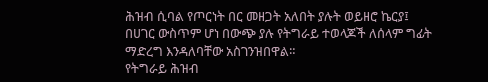ሕዝብ ሲባል የጦርነት በር መዘጋት አለበት ያሉት ወይዘሮ ኬርያ፤ በሀገር ውስጥም ሆነ በውጭ ያሉ የትግራይ ተወላጆች ለሰላም ግፊት ማድረግ እንዳለባቸው አስገንዝበዋል።
የትግራይ ሕዝብ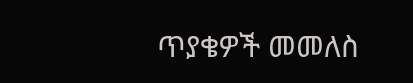ጥያቄዎች መመለስ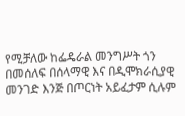የሚቻለው ከፌዴራል መንግሥት ጎን በመሰለፍ በሰላማዊ እና በዲሞክራሲያዊ መንገድ እንጅ በጦርነት አይፈታም ሲሉም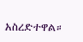አስረድተዋል።